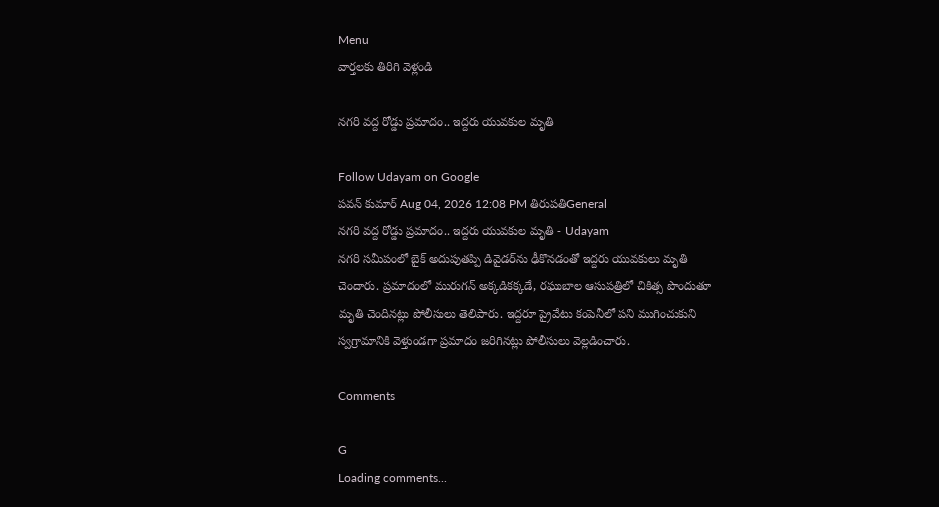Menu
వార్తలకు తిరిగి వెళ్లండి

నగరి వద్ద రోడ్డు ప్రమాదం.. ఇద్దరు యువకుల మృతి

Follow Udayam on Google
పవన్ కుమార్ Aug 04, 2026 12:08 PM తిరుపతిGeneral
నగరి వద్ద రోడ్డు ప్రమాదం.. ఇద్దరు యువకుల మృతి - Udayam
నగరి సమీపంలో బైక్ అదుపుతప్పి డివైడర్‌ను ఢీకొనడంతో ఇద్దరు యువకులు మృతి చెందారు. ప్రమాదంలో మురుగన్ అక్కడికక్కడే, రఘుబాల ఆసుపత్రిలో చికిత్స పొందుతూ మృతి చెందినట్లు పోలీసులు తెలిపారు. ఇద్దరూ ప్రైవేటు కంపెనీలో పని ముగించుకుని స్వగ్రామానికి వెళ్తుండగా ప్రమాదం జరిగినట్లు పోలీసులు వెల్లడించారు.

Comments

G
Loading comments...